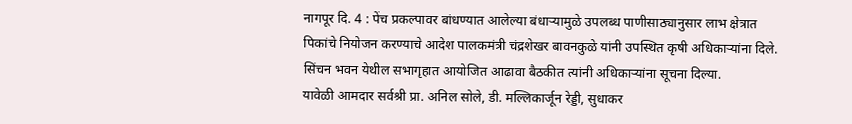नागपूर दि. 4 : पेंच प्रकल्पावर बांधण्यात आलेल्या बंधाऱ्यामुळे उपलब्ध पाणीसाठ्यानुसार लाभ क्षेत्रात पिकांचे नियोजन करण्याचे आदेश पालकमंत्री चंद्रशेखर बावनकुळे यांनी उपस्थित कृषी अधिकाऱ्यांना दिले.
सिंचन भवन येथील सभागृहात आयोजित आढावा बैठकीत त्यांनी अधिकाऱ्यांना सूचना दिल्या.
यावेळी आमदार सर्वश्री प्रा. अनिल सोले, डी. मल्लिकार्जून रेड्डी, सुधाकर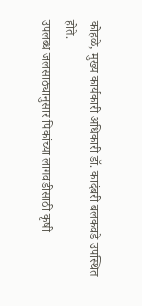कोहळे, मुख्य कार्यकारी अधिकारी डॉ. कादंबरी बलकवडे उपस्थित होते.
उपलब्ध जलसाठ्यानुसार पिकांच्या लागवडीसाठी कृषी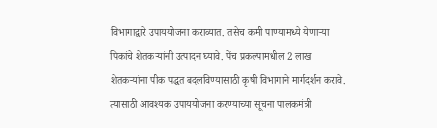विभागाद्वारे उपाययोजना कराव्यात. तसेच कमी पाण्यामध्ये येणाऱ्या पिकांचे शेतकऱ्यांनी उत्पादन घ्यावे. पेंच प्रकल्पामधील 2 लाख शेतकऱ्यांना पीक पद्धत बदलविण्यासाठी कृषी विभागाने मार्गदर्शन करावे. त्यासाठी आवश्यक उपाययोजना करण्याच्या सूचना पालकमंत्री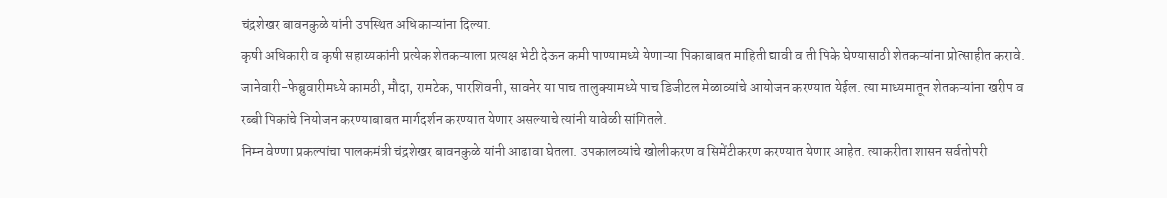चंद्रशेखर बावनकुळे यांनी उपस्थित अधिकाऱ्यांना दिल्या.
कृषी अधिकारी व कृषी सहाय्यकांनी प्रत्येक शेतकऱ्याला प्रत्यक्ष भेटी देऊन कमी पाण्यामध्ये येणाऱ्या पिकाबाबत माहिती द्यावी व ती पिके घेण्यासाठी शेतकऱ्यांना प्रोत्साहीत करावे. जानेवारी-फेब्रुवारीमध्ये कामठी, मौदा, रामटेक, पारशिवनी, सावनेर या पाच तालुक्यामध्ये पाच डिजीटल मेळाव्यांचे आयोजन करण्यात येईल. त्या माध्यमातून शेतकऱ्यांना खरीप व रब्बी पिकांचे नियोजन करण्याबाबत मार्गदर्शन करण्यात येणार असल्याचे त्यांनी यावेळी सांगितले.
निम्न वेण्णा प्रकल्पांचा पालकमंत्री चंद्रशेखर बावनकुळे यांनी आढावा घेतला. उपकालव्यांचे खोलीकरण व सिमेंटीकरण करण्यात येणार आहेत. त्याकरीता शासन सर्वतोपरी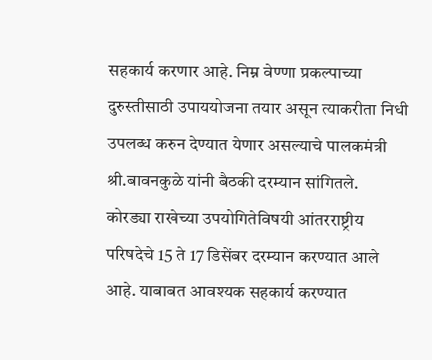सहकार्य करणार आहे. निम्न वेण्णा प्रकल्पाच्या दुरुस्तीसाठी उपाययोजना तयार असून त्याकरीता निधी उपलब्ध करुन देण्यात येणार असल्याचे पालकमंत्री श्री.बावनकुळे यांनी बैठकी दरम्यान सांगितले.
कोरड्या राखेच्या उपयोगितेविषयी आंतरराष्ट्रीय परिषदेचे 15 ते 17 डिसेंबर दरम्यान करण्यात आले आहे. याबाबत आवश्यक सहकार्य करण्यात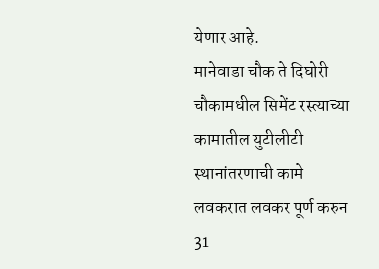येणार आहे.
मानेवाडा चौक ते दिघोरी चौकामधील सिमेंट रस्त्याच्या कामातील युटीलीटी स्थानांतरणाची कामे लवकरात लवकर पूर्ण करुन 31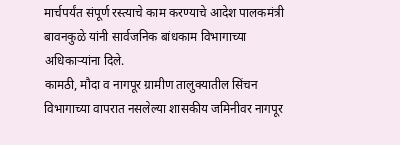मार्चपर्यंत संपूर्ण रस्त्याचे काम करण्याचे आदेश पालकमंत्री बावनकुळे यांनी सार्वजनिक बांधकाम विभागाच्या अधिकाऱ्यांना दिले.
कामठी, मौदा व नागपूर ग्रामीण तालुक्यातील सिंचन विभागाच्या वापरात नसलेल्या शासकीय जमिनीवर नागपूर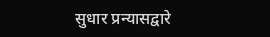सुधार प्रन्यासद्वारे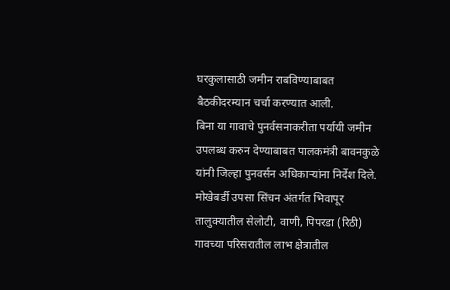घरकुलासाठी जमीन राबविण्याबाबत बैठकीदरम्यान चर्चा करण्यात आली.
बिना या गावाचे पुनर्वसनाकरीता पर्यायी जमीन उपलब्ध करुन देण्याबाबत पालकमंत्री बावनकुळे यांनी जिल्हा पुनवर्सन अधिकाऱ्यांना निर्देश दिले.
मोखेबर्डी उपसा सिंचन अंतर्गत भिवापूर तालुक्यातील सेलोटी, वाणी, पिपरडा (रिठी) गावच्या परिसरातील लाभ क्षेत्रातील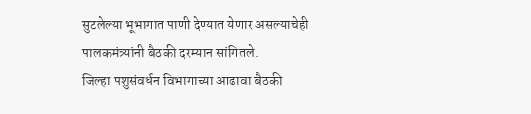सुटलेल्या भूभागात पाणी देण्यात येणार असल्याचेही पालकमंत्र्यांनी बैठकी दरम्यान सांगितले.
जिल्हा पशुसंवर्धन विभागाच्या आढावा बैठकी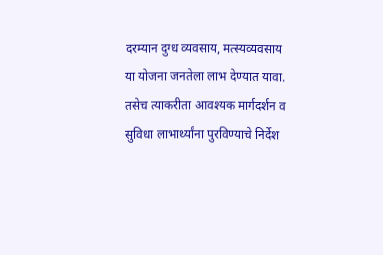दरम्यान दुग्ध व्यवसाय, मत्स्यव्यवसाय या योजना जनतेला लाभ देण्यात यावा. तसेच त्याकरीता आवश्यक मार्गदर्शन व सुविधा लाभार्थ्यांना पुरविण्याचे निर्देश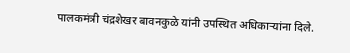पालकमंत्री चंद्रशेखर बावनकुळे यांनी उपस्थित अधिकाऱ्यांना दिले.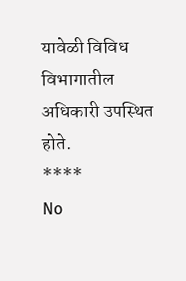यावेळी विविध विभागातील अधिकारी उपस्थित होते.
****
No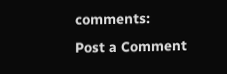comments:
Post a Comment